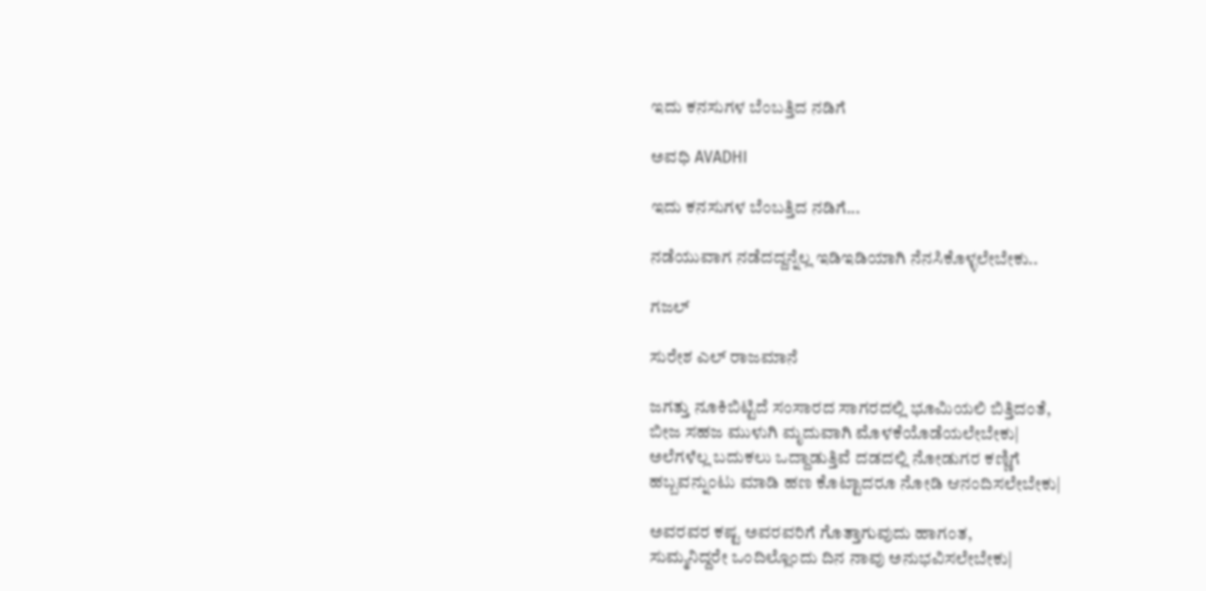ಇದು ಕನಸುಗಳ ಬೆಂಬತ್ತಿದ ನಡಿಗೆ‍

ಅವಧಿ AVADHI

ಇದು ಕನಸುಗಳ ಬೆಂಬತ್ತಿದ ನಡಿಗೆ...

ನಡೆಯುವಾಗ ನಡೆದದ್ದನ್ನೆಲ್ಲ ಇಡಿಇಡಿಯಾಗಿ ನೆನಸಿಕೊಳ್ಳಲೇಬೇಕು..

ಗಜಲ್

ಸುರೇಶ ಎಲ್ ರಾಜಮಾನೆ

ಜಗತ್ತು ನೂಕಿಬಿಟ್ಟಿದೆ ಸಂಸಾರದ ಸಾಗರದಲ್ಲಿ ಭೂಮಿಯಲಿ ಬಿತ್ತಿದಂತೆ,
ಬೀಜ ಸಹಜ ಮುಳುಗಿ ಮೃದುವಾಗಿ ಮೊಳಕೆಯೊಡೆಯಲೇಬೇಕು|
ಅಲೆಗಳೆಲ್ಲ ಬದುಕಲು ಒದ್ದಾಡುತ್ತಿವೆ ದಡದಲ್ಲಿ ನೋಡುಗರ ಕಣ್ಣಿಗೆ
ಹಬ್ಬವನ್ನುಂಟು ಮಾಡಿ ಹಣ ಕೊಟ್ಟಾದರೂ ನೋಡಿ ಆನಂದಿಸಲೇಬೇಕು|

ಅವರವರ ಕಷ್ಟ ಅವರವರಿಗೆ ಗೊತ್ತಾಗುವುದು ಹಾಗಂತ,
ಸುಮ್ಮನಿದ್ದರೇ ಒಂದಿಲ್ಲೊಂದು ದಿನ ನಾವು ಅನುಭವಿಸಲೇಬೇಕು|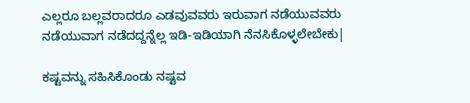ಎಲ್ಲರೂ ಬಲ್ಲವರಾದರೂ ಎಡವುವವರು ಇರುವಾಗ ನಡೆಯುವವರು
ನಡೆಯುವಾಗ ನಡೆದದ್ದನ್ನೆಲ್ಲ ಇಡಿ-ಇಡಿಯಾಗಿ ನೆನಸಿಕೊಳ್ಳಲೇಬೇಕು|

ಕಷ್ಟವನ್ನು ಸಹಿಸಿಕೊಂಡು ನಷ್ಟವ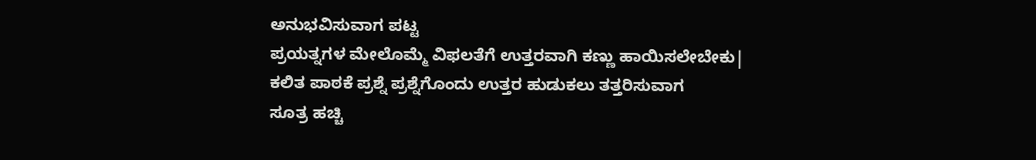ಅನುಭವಿಸುವಾಗ ಪಟ್ಟ
ಪ್ರಯತ್ನಗಳ ಮೇಲೊಮ್ಮೆ ವಿಫಲತೆಗೆ ಉತ್ತರವಾಗಿ ಕಣ್ಣು ಹಾಯಿಸಲೇಬೇಕು|
ಕಲಿತ ಪಾಠಕೆ ಪ್ರಶ್ನೆ ಪ್ರಶ್ನೆಗೊಂದು ಉತ್ತರ ಹುಡುಕಲು ತತ್ತರಿಸುವಾಗ
ಸೂತ್ರ ಹಚ್ಚಿ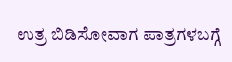ಉತ್ರ ಬಿಡಿಸೋವಾಗ ಪಾತ್ರಗಳಬಗ್ಗೆ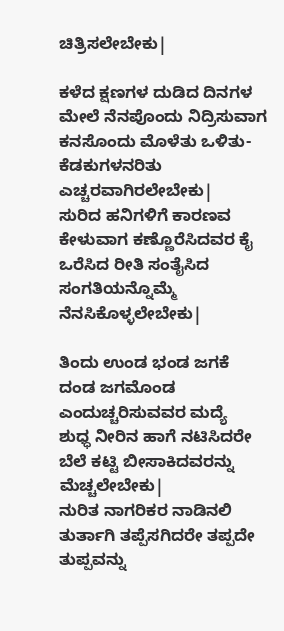ಚಿತ್ರಿಸಲೇಬೇಕು|

ಕಳೆದ ಕ್ಷಣಗಳ ದುಡಿದ ದಿನಗಳ ಮೇಲೆ ನೆನಪೊಂದು ನಿದ್ರಿಸುವಾಗ
ಕನಸೊಂದು ಮೊಳೆತು ಒಳಿತು-ಕೆಡಕುಗಳನರಿತು ಎಚ್ಚರವಾಗಿರಲೇಬೇಕು|
ಸುರಿದ ಹನಿಗಳಿಗೆ ಕಾರಣವ ಕೇಳುವಾಗ ಕಣ್ಣೊರೆಸಿದವರ ಕೈ
ಒರೆಸಿದ ರೀತಿ ಸಂತೈಸಿದ ಸಂಗತಿಯನ್ನೊಮ್ಮೆ ನೆನಸಿಕೊಳ್ಳಲೇಬೇಕು|

ತಿಂದು ಉಂಡ ಭಂಡ ಜಗಕೆ ದಂಡ ಜಗಮೊಂಡ ಎಂದುಚ್ಚರಿಸುವವರ ಮದ್ಯೆ
ಶುಧ್ಧ ನೀರಿನ ಹಾಗೆ ನಟಿಸಿದರೇ ಬೆಲೆ ಕಟ್ಟಿ ಬೀಸಾಕಿದವರನ್ನು ಮೆಚ್ಚಲೇಬೇಕು|
ನುರಿತ ನಾಗರಿಕರ ನಾಡಿನಲಿ ತುರ್ತಾಗಿ ತಪ್ಪೆಸಗಿದರೇ ತಪ್ಪದೇ
ತುಪ್ಪವನ್ನು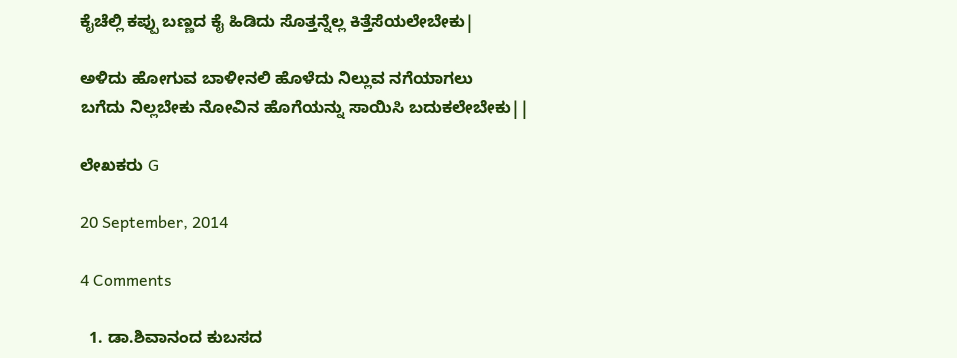ಕೈಚೆಲ್ಲಿ ಕಪ್ಪು ಬಣ್ಣದ ಕೈ ಹಿಡಿದು ಸೊತ್ತನ್ನೆಲ್ಲ ಕಿತ್ತೆಸೆಯಲೇಬೇಕು|

ಅಳಿದು ಹೋಗುವ ಬಾಳೀನಲಿ ಹೊಳೆದು ನಿಲ್ಲುವ ನಗೆಯಾಗಲು
ಬಗೆದು ನಿಲ್ಲಬೇಕು ನೋವಿನ ಹೊಗೆಯನ್ನು ಸಾಯಿಸಿ ಬದುಕಲೇಬೇಕು||

ಲೇಖಕರು G

20 September, 2014

4 Comments

  1. ಡಾ.ಶಿವಾನಂದ ಕುಬಸದ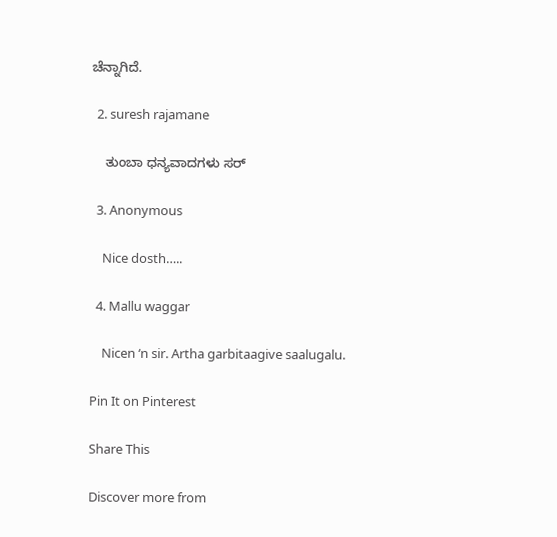ಚೆನ್ನಾಗಿದೆ.

  2. suresh rajamane

    ತುಂಬಾ ಧನ್ಯವಾದಗಳು ಸರ್

  3. Anonymous

    Nice dosth…..

  4. Mallu waggar

    Nicen ‘n sir. Artha garbitaagive saalugalu.

Pin It on Pinterest

Share This

Discover more from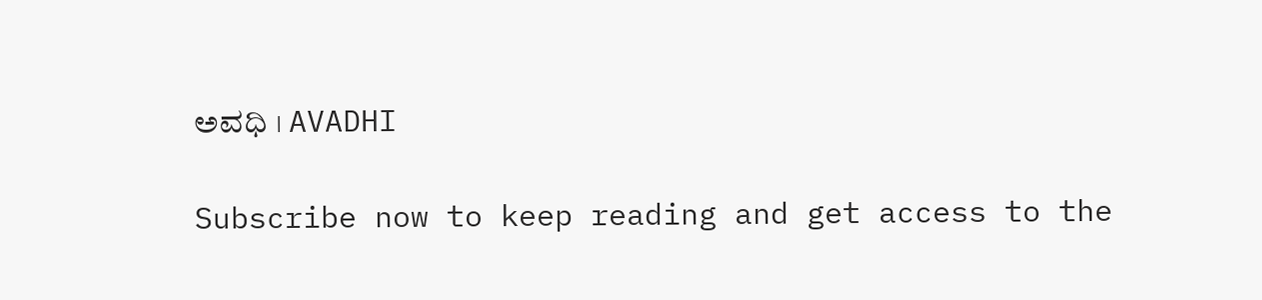ಅವಧಿ । AVADHI

Subscribe now to keep reading and get access to the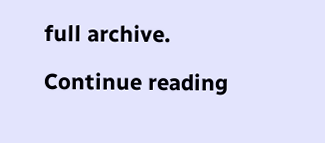full archive.

Continue reading